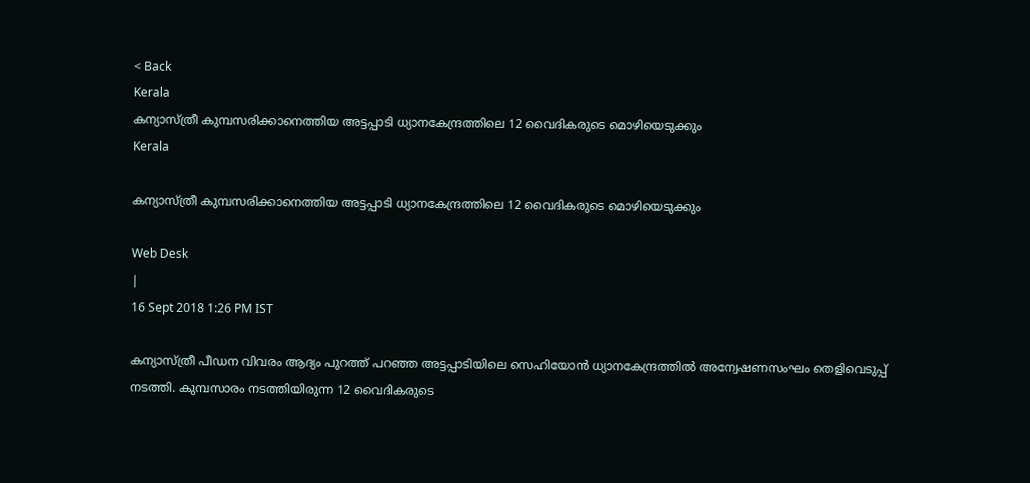< Back
Kerala
കന്യാസ്ത്രീ കുമ്പസരിക്കാനെത്തിയ അട്ടപ്പാടി ധ്യാനകേന്ദ്രത്തിലെ 12 വൈദികരുടെ മൊഴിയെടുക്കും
Kerala

കന്യാസ്ത്രീ കുമ്പസരിക്കാനെത്തിയ അട്ടപ്പാടി ധ്യാനകേന്ദ്രത്തിലെ 12 വൈദികരുടെ മൊഴിയെടുക്കും

Web Desk
|
16 Sept 2018 1:26 PM IST

കന്യാസ്ത്രീ പീഡന വിവരം ആദ്യം പുറത്ത് പറഞ്ഞ അട്ടപ്പാടിയിലെ സെഹിയോന്‍ ധ്യാനകേന്ദ്രത്തില്‍ അന്വേഷണസംഘം തെളിവെടുപ്പ് നടത്തി. കുമ്പസാരം നടത്തിയിരുന്ന 12 വൈദികരുടെ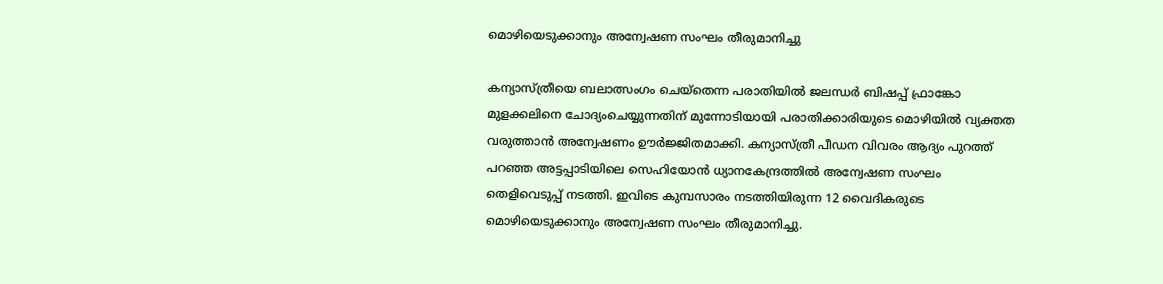മൊഴിയെടുക്കാനും അന്വേഷണ സംഘം തീരുമാനിച്ചു

കന്യാസ്ത്രീയെ ബലാത്സംഗം ചെയ്തെന്ന പരാതിയില്‍ ജലന്ധര്‍ ബിഷപ്പ് ഫ്രാങ്കോ മുളക്കലിനെ ചോദ്യംചെയ്യുന്നതിന് മുന്നോടിയായി പരാതിക്കാരിയുടെ മൊഴിയില്‍ വ്യക്തത വരുത്താന്‍ അന്വേഷണം ഊര്‍ജ്ജിതമാക്കി. കന്യാസ്ത്രീ പീഡന വിവരം ആദ്യം പുറത്ത് പറഞ്ഞ അട്ടപ്പാടിയിലെ സെഹിയോന്‍ ധ്യാനകേന്ദ്രത്തില്‍ അന്വേഷണ സംഘം തെളിവെടുപ്പ് നടത്തി. ഇവിടെ കുമ്പസാരം നടത്തിയിരുന്ന 12 വൈദികരുടെ മൊഴിയെടുക്കാനും അന്വേഷണ സംഘം തീരുമാനിച്ചു.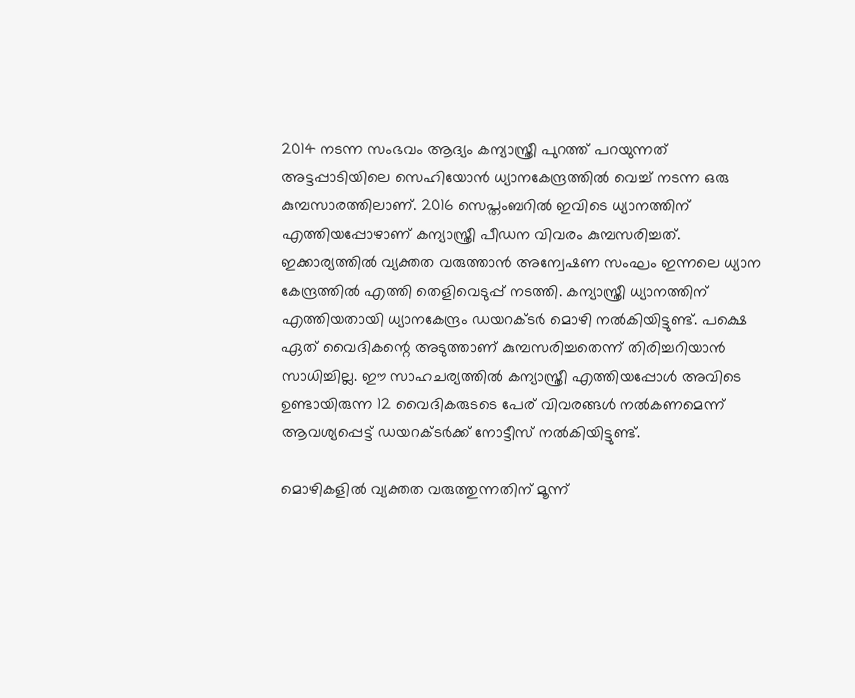2014 നടന്ന സംഭവം ആദ്യം കന്യാസ്ത്രീ പുറത്ത് പറയുന്നത് അട്ടപ്പാടിയിലെ സെഹിയോന്‍ ധ്യാനകേന്ദ്രത്തില്‍ വെച്ച് നടന്ന ഒരു കുമ്പസാരത്തിലാണ്. 2016 സെപ്തംബറില്‍ ഇവിടെ ധ്യാനത്തിന് എത്തിയപ്പോഴാണ് കന്യാസ്ത്രീ പീഡന വിവരം കുമ്പസരിച്ചത്. ഇക്കാര്യത്തില്‍ വ്യക്തത വരുത്താന്‍ അന്വേഷണ സംഘം ഇന്നലെ ധ്യാന കേന്ദ്രത്തില്‍ എത്തി തെളിവെടുപ്പ് നടത്തി. കന്യാസ്ത്രീ ധ്യാനത്തിന് എത്തിയതായി ധ്യാനകേന്ദ്രം ഡയറക്ടര്‍ മൊഴി നല്‍കിയിട്ടുണ്ട്. പക്ഷെ ഏത് വൈദികന്റെ അടുത്താണ് കുമ്പസരിച്ചതെന്ന് തിരിച്ചറിയാന്‍ സാധിച്ചില്ല. ഈ സാഹചര്യത്തില്‍ കന്യാസ്ത്രീ എത്തിയപ്പോള്‍ അവിടെ ഉണ്ടായിരുന്ന 12 വൈദികരുടടെ പേര് വിവരങ്ങള്‍ നല്‍കണമെന്ന് ആവശ്യപ്പെട്ട് ഡയറക്ടര്‍ക്ക് നോട്ടീസ് നല്‍കിയിട്ടുണ്ട്.

മൊഴികളില്‍ വ്യക്തത വരുത്തുന്നതിന് മൂന്ന്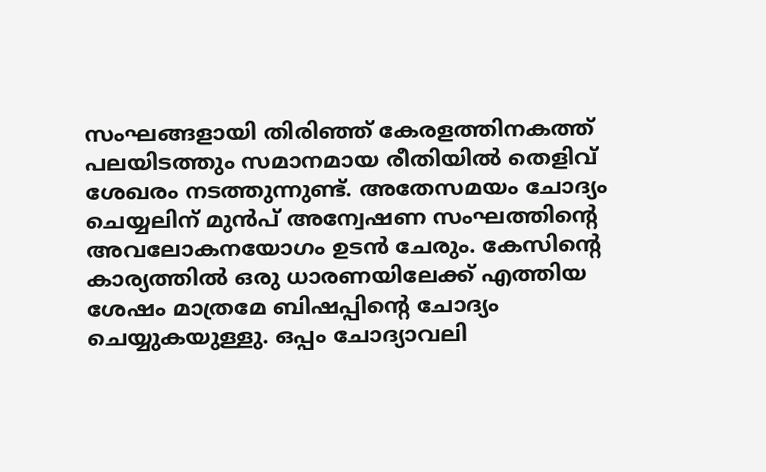സംഘങ്ങളായി തിരിഞ്ഞ് കേരളത്തിനകത്ത് പലയിടത്തും സമാനമായ രീതിയില്‍ തെളിവ് ശേഖരം നടത്തുന്നുണ്ട്. അതേസമയം ചോദ്യം ചെയ്യലിന് മുന്‍പ് അന്വേഷണ സംഘത്തിന്റെ അവലോകനയോഗം ഉടന്‍ ചേരും. കേസിന്റെ കാര്യത്തില്‍ ഒരു ധാരണയിലേക്ക് എത്തിയ ശേഷം മാത്രമേ ബിഷപ്പിന്റെ ചോദ്യം ചെയ്യുകയുള്ളു. ഒപ്പം ചോദ്യാവലി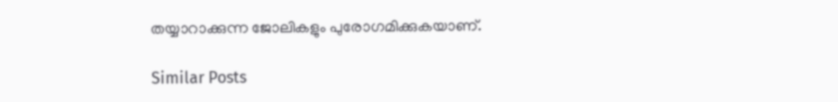തയ്യാറാക്കുന്ന ജോലികളും പുരോഗമിക്കുകയാണ്.

Similar Posts